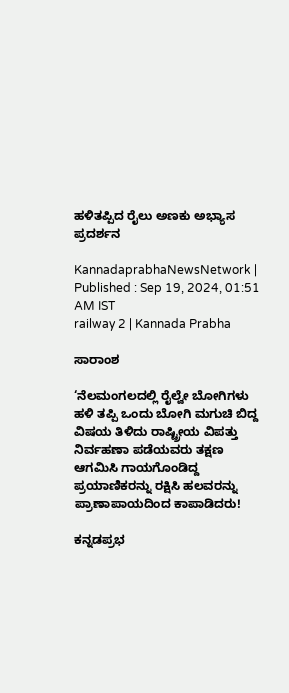ಹಳಿತಪ್ಪಿದ ರೈಲು ಅಣಕು ಅಭ್ಯಾಸ ಪ್ರದರ್ಶನ

KannadaprabhaNewsNetwork |
Published : Sep 19, 2024, 01:51 AM IST
railway 2 | Kannada Prabha

ಸಾರಾಂಶ

‘ನೆಲಮಂಗಲದಲ್ಲಿ ರೈಲ್ವೇ ಬೋಗಿಗಳು ಹಳಿ ತಪ್ಪಿ ಒಂದು ಬೋಗಿ ಮಗುಚಿ ಬಿದ್ದ ವಿಷಯ ತಿಳಿದು ರಾಷ್ಟ್ರೀಯ ವಿಪತ್ತು ನಿರ್ವಹಣಾ ಪಡೆಯವರು ತಕ್ಷಣ ಆಗಮಿಸಿ ಗಾಯಗೊಂಡಿದ್ದ ಪ್ರಯಾಣಿಕರನ್ನು ರಕ್ಷಿಸಿ ಹಲವರನ್ನು ಪ್ರಾಣಾಪಾಯದಿಂದ ಕಾಪಾಡಿದರು!

ಕನ್ನಡಪ್ರಭ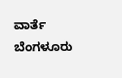ವಾರ್ತೆ ಬೆಂಗಳೂರು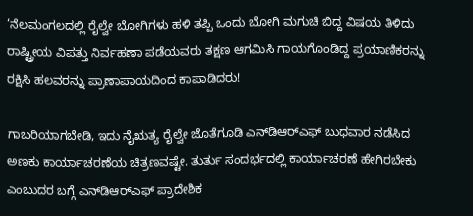‘ನೆಲಮಂಗಲದಲ್ಲಿ ರೈಲ್ವೇ ಬೋಗಿಗಳು ಹಳಿ ತಪ್ಪಿ ಒಂದು ಬೋಗಿ ಮಗುಚಿ ಬಿದ್ದ ವಿಷಯ ತಿಳಿದು ರಾಷ್ಟ್ರೀಯ ವಿಪತ್ತು ನಿರ್ವಹಣಾ ಪಡೆಯವರು ತಕ್ಷಣ ಆಗಮಿಸಿ ಗಾಯಗೊಂಡಿದ್ದ ಪ್ರಯಾಣಿಕರನ್ನು ರಕ್ಷಿಸಿ ಹಲವರನ್ನು ಪ್ರಾಣಾಪಾಯದಿಂದ ಕಾಪಾಡಿದರು!

ಗಾಬರಿಯಾಗಬೇಡಿ, ಇದು ನೈಋತ್ಯ ರೈಲ್ವೇ ಜೊತೆಗೂಡಿ ಎನ್‌ಡಿಆರ್‌ಎಫ್‌ ಬುಧವಾರ ನಡೆಸಿದ ಅಣಕು ಕಾರ್ಯಾಚರಣೆಯ ಚಿತ್ರಣವಷ್ಟೇ. ತುರ್ತು ಸಂದರ್ಭದಲ್ಲಿ ಕಾರ್ಯಾಚರಣೆ ಹೇಗಿರಬೇಕು ಎಂಬುದರ ಬಗ್ಗೆ ಎನ್‌ಡಿಆರ್‌ಎಫ್‌ ಪ್ರಾದೇಶಿಕ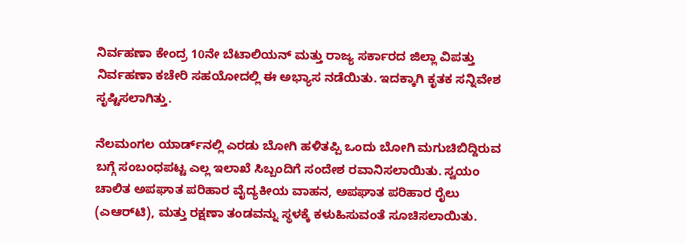ನಿರ್ವಹಣಾ ಕೇಂದ್ರ 10ನೇ ಬೆಟಾಲಿಯನ್ ಮತ್ತು ರಾಜ್ಯ ಸರ್ಕಾರದ ಜಿಲ್ಲಾ ವಿಪತ್ತು ನಿರ್ವಹಣಾ ಕಚೇರಿ ಸಹಯೋದಲ್ಲಿ ಈ ಅಭ್ಯಾಸ ನಡೆಯಿತು. ಇದಕ್ಕಾಗಿ ಕೃತಕ ಸನ್ನಿವೇಶ ಸೃಷ್ಟಿಸಲಾಗಿತ್ತು.

ನೆಲಮಂಗಲ ಯಾರ್ಡ್‌ನಲ್ಲಿ ಎರಡು ಬೋಗಿ ಹಳಿತಪ್ಪಿ ಒಂದು ಬೋಗಿ ಮಗುಚಿಬಿದ್ದಿರುವ ಬಗ್ಗೆ ಸಂಬಂಧಪಟ್ಟ ಎಲ್ಲ ಇಲಾಖೆ ಸಿಬ್ಬಂದಿಗೆ ಸಂದೇಶ ರವಾನಿಸಲಾಯಿತು. ಸ್ವಯಂ ಚಾಲಿತ ಅಪಘಾತ ಪರಿಹಾರ ವೈದ್ಯಕೀಯ ವಾಹನ, ಅಪಘಾತ ಪರಿಹಾರ ರೈಲು (ಎಆರ್‌ಟಿ), ಮತ್ತು ರಕ್ಷಣಾ ತಂಡವನ್ನು ಸ್ಥಳಕ್ಕೆ ಕಳುಹಿಸುವಂತೆ ಸೂಚಿಸಲಾಯಿತು.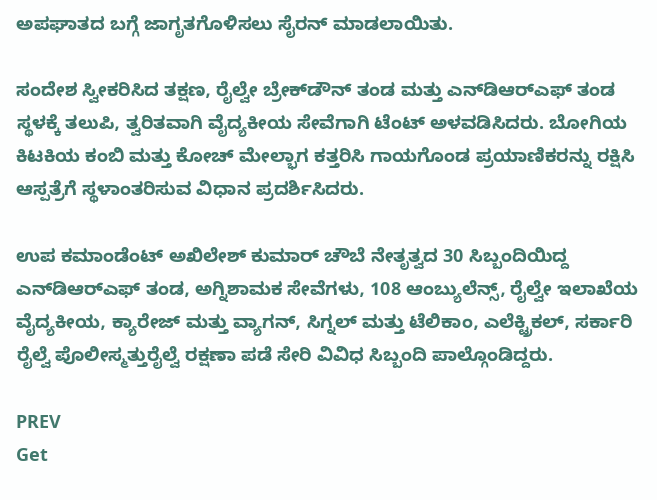ಅಪಘಾತದ ಬಗ್ಗೆ ಜಾಗೃತಗೊಳಿಸಲು ಸೈರನ್ ಮಾಡಲಾಯಿತು.

ಸಂದೇಶ ಸ್ವೀಕರಿಸಿದ ತಕ್ಷಣ, ರೈಲ್ವೇ ಬ್ರೇಕ್‌ಡೌನ್ ತಂಡ ಮತ್ತು ಎನ್‌ಡಿಆರ್‌ಎಫ್ ತಂಡ ಸ್ಥಳಕ್ಕೆ ತಲುಪಿ, ತ್ವರಿತವಾಗಿ ವೈದ್ಯಕೀಯ ಸೇವೆಗಾಗಿ ಟೆಂಟ್‌ ಅಳವಡಿಸಿದರು. ಬೋಗಿಯ ಕಿಟಕಿಯ ಕಂಬಿ ಮತ್ತು ಕೋಚ್‌ ಮೇಲ್ಭಾಗ ಕತ್ತರಿಸಿ ಗಾಯಗೊಂಡ ಪ್ರಯಾಣಿಕರನ್ನು ರಕ್ಷಿಸಿ ಆಸ್ಪತ್ರೆಗೆ ಸ್ಥಳಾಂತರಿಸುವ ವಿಧಾನ ಪ್ರದರ್ಶಿಸಿದರು.

ಉಪ ಕಮಾಂಡೆಂಟ್ ಅಖಿಲೇಶ್ ಕುಮಾರ್ ಚೌಬೆ ನೇತೃತ್ವದ 30 ಸಿಬ್ಬಂದಿಯಿದ್ದ ಎನ್‌ಡಿಆರ್‌ಎಫ್ ತಂಡ, ಅಗ್ನಿಶಾಮಕ ಸೇವೆಗಳು, 108 ಆಂಬ್ಯುಲೆನ್ಸ್, ರೈಲ್ವೇ ಇಲಾಖೆಯ ವೈದ್ಯಕೀಯ, ಕ್ಯಾರೇಜ್ ಮತ್ತು ವ್ಯಾಗನ್, ಸಿಗ್ನಲ್ ಮತ್ತು ಟೆಲಿಕಾಂ, ಎಲೆಕ್ಟ್ರಿಕಲ್, ಸರ್ಕಾರಿ ರೈಲ್ವೆ ಪೊಲೀಸ್ಮತ್ತುರೈಲ್ವೆ ರಕ್ಷಣಾ ಪಡೆ ಸೇರಿ ವಿವಿಧ ಸಿಬ್ಬಂದಿ ಪಾಲ್ಗೊಂಡಿದ್ದರು.

PREV
Get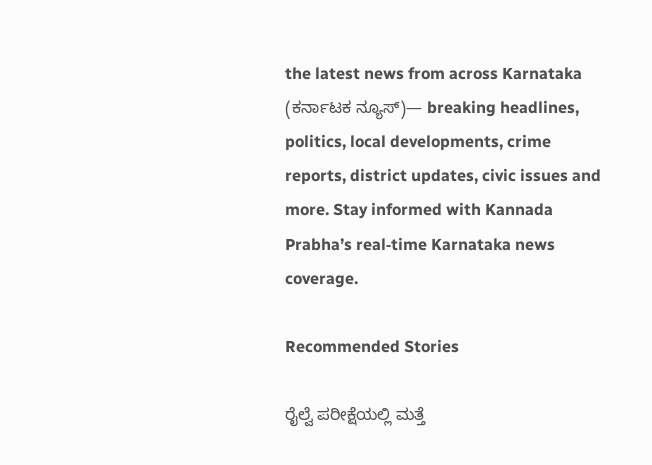the latest news from across Karnataka (ಕರ್ನಾಟಕ ನ್ಯೂಸ್)— breaking headlines, politics, local developments, crime reports, district updates, civic issues and more. Stay informed with Kannada Prabha’s real‑time Karnataka news coverage.

Recommended Stories

ರೈಲ್ವೆ ಪರೀಕ್ಷೆಯಲ್ಲಿ ಮತ್ತೆ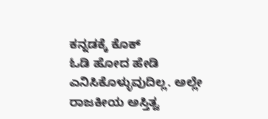ಕನ್ನಡಕ್ಕೆ ಕೊಕ್
ಓಡಿ ಹೋದ ಹೇಡಿ ಎನಿಸಿಕೊಳ್ಳುವುದಿಲ್ಲ. ಅಲ್ಲೇ ರಾಜಕೀಯ ಅಸ್ತಿತ್ವ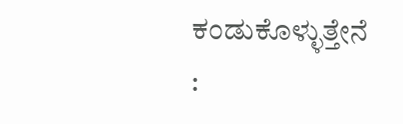ಕಂಡುಕೊಳ್ಳುತ್ತೇನೆ :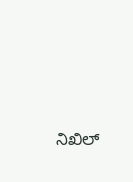ನಿಖಿಲ್‌